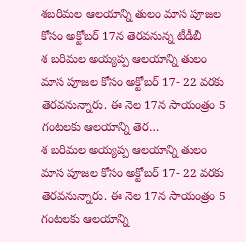శబరిమల ఆలయాన్ని తులం మాస పూజల కోసం అక్టోబర్ 17న తెరవనున్న టీడీబీ
శ బరిమల అయ్యప్ప ఆలయాన్ని తులం మాస పూజల కోసం అక్టోబర్ 17- 22 వరకు తెరవనున్నారు. ఈ నెల 17న సాయంత్రం 5 గంటలకు ఆలయాన్ని తెర…
శ బరిమల అయ్యప్ప ఆలయాన్ని తులం మాస పూజల కోసం అక్టోబర్ 17- 22 వరకు తెరవనున్నారు. ఈ నెల 17న సాయంత్రం 5 గంటలకు ఆలయాన్ని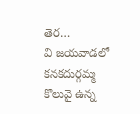తెర…
వి జయవాడలో కనకదుర్గమ్మ కొలువై ఉన్న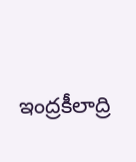ఇంద్రకీలాద్రి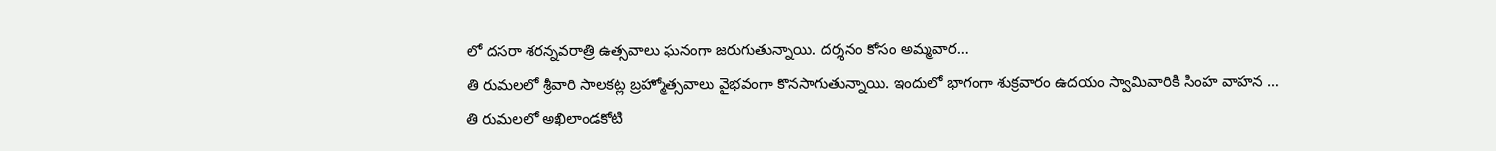లో దసరా శరన్నవరాత్రి ఉత్సవాలు ఘనంగా జరుగుతున్నాయి. దర్శనం కోసం అమ్మవార…
తి రుమలలో శ్రీవారి సాలకట్ల బ్రహ్మోత్సవాలు వైభవంగా కొనసాగుతున్నాయి. ఇందులో భాగంగా శుక్రవారం ఉదయం స్వామివారికి సింహ వాహన …
తి రుమలలో అఖిలాండకోటి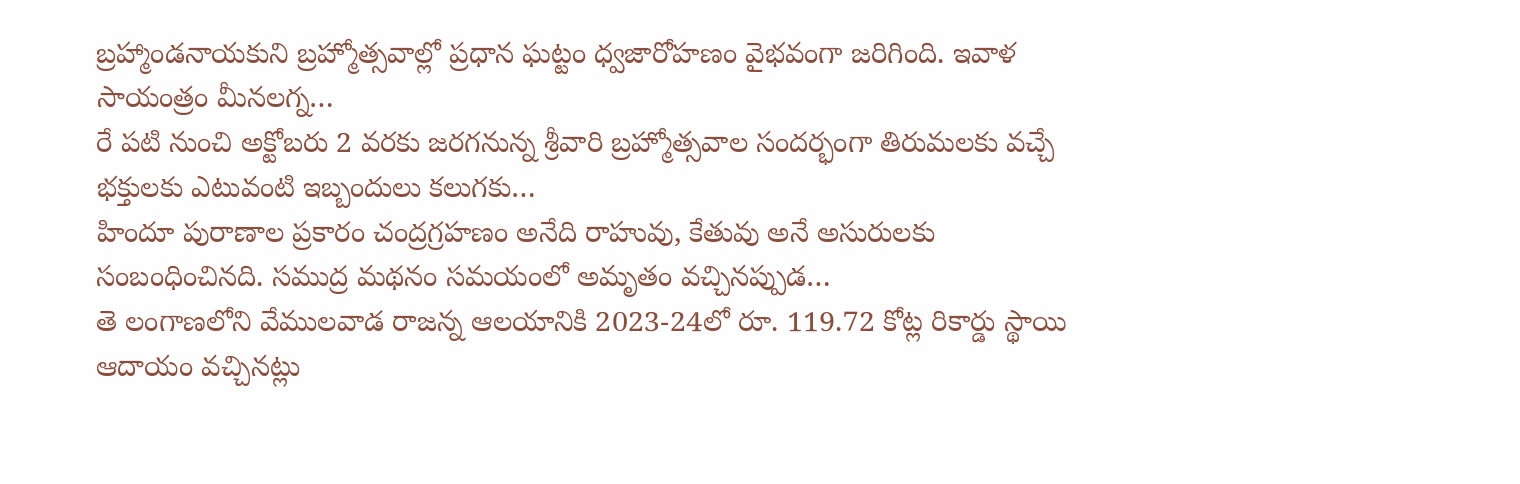బ్రహ్మాండనాయకుని బ్రహ్మోత్సవాల్లో ప్రధాన ఘట్టం ధ్వజారోహణం వైభవంగా జరిగింది. ఇవాళ సాయంత్రం మీనలగ్న…
రే పటి నుంచి అక్టోబరు 2 వరకు జరగనున్న శ్రీవారి బ్రహ్మోత్సవాల సందర్భంగా తిరుమలకు వచ్చే భక్తులకు ఎటువంటి ఇబ్బందులు కలుగకు…
హిందూ పురాణాల ప్రకారం చంద్రగ్రహణం అనేది రాహువు, కేతువు అనే అసురులకు సంబంధించినది. సముద్ర మథనం సమయంలో అమృతం వచ్చినప్పుడ…
తె లంగాణలోని వేములవాడ రాజన్న ఆలయానికి 2023-24లో రూ. 119.72 కోట్ల రికార్డు స్థాయి ఆదాయం వచ్చినట్లు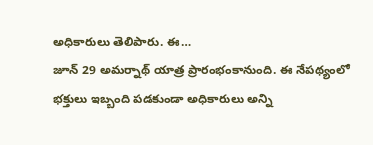అధికారులు తెలిపారు. ఈ…
జూన్ 29 అమర్నాథ్ యాత్ర ప్రారంభంకానుంది. ఈ నేపథ్యంలో భక్తులు ఇబ్బంది పడకుండా అధికారులు అన్ని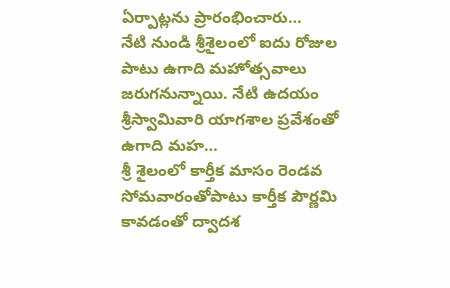ఏర్పాట్లను ప్రారంభించారు…
నేటి నుండి శ్రీశైలంలో ఐదు రోజుల పాటు ఉగాది మహోత్సవాలు జరుగనున్నాయి. నేటి ఉదయం శ్రీస్వామివారి యాగశాల ప్రవేశంతో ఉగాది మహ…
శ్రీ శైలంలో కార్తీక మాసం రెండవ సోమవారంతోపాటు కార్తీక పౌర్ణమి కావడంతో ద్వాదశ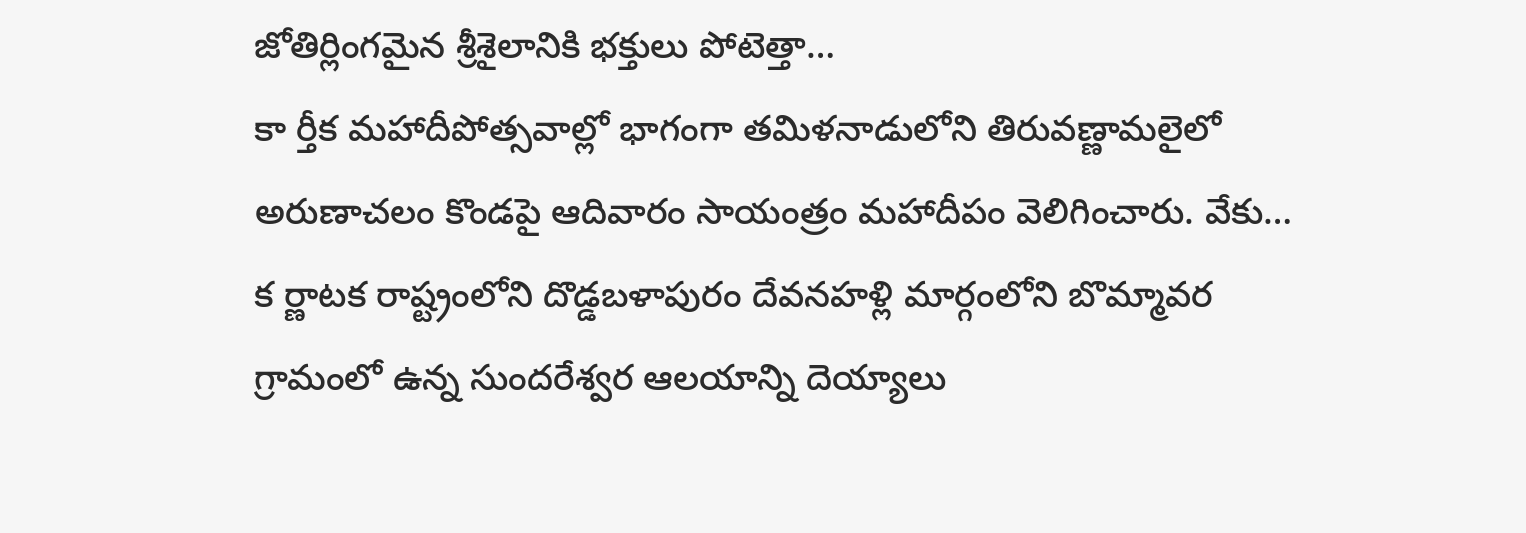జోతిర్లింగమైన శ్రీశైలానికి భక్తులు పోటెత్తా…
కా ర్తీక మహాదీపోత్సవాల్లో భాగంగా తమిళనాడులోని తిరువణ్ణామలైలో అరుణాచలం కొండపై ఆదివారం సాయంత్రం మహాదీపం వెలిగించారు. వేకు…
క ర్ణాటక రాష్ట్రంలోని దొడ్డబళాపురం దేవనహళ్లి మార్గంలోని బొమ్మావర గ్రామంలో ఉన్న సుందరేశ్వర ఆలయాన్ని దెయ్యాలు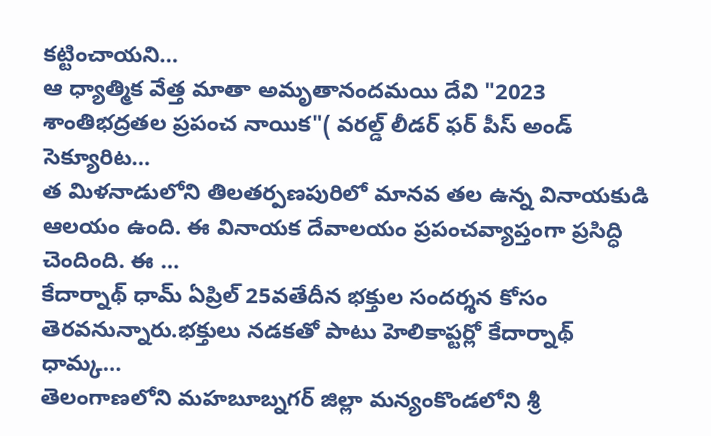కట్టించాయని…
ఆ ధ్యాత్మిక వేత్త మాతా అమృతానందమయి దేవి "2023 శాంతిభద్రతల ప్రపంచ నాయిక"( వరల్డ్ లీడర్ ఫర్ పీస్ అండ్ సెక్యూరిట…
త మిళనాడులోని తిలతర్పణపురిలో మానవ తల ఉన్న వినాయకుడి ఆలయం ఉంది. ఈ వినాయక దేవాలయం ప్రపంచవ్యాప్తంగా ప్రసిద్ధి చెందింది. ఈ …
కేదార్నాథ్ ధామ్ ఏప్రిల్ 25వతేదీన భక్తుల సందర్శన కోసం తెరవనున్నారు.భక్తులు నడకతో పాటు హెలికాప్టర్లో కేదార్నాథ్ ధామ్క…
తెలంగాణలోని మహబూబ్నగర్ జిల్లా మన్యంకొండలోని శ్రీ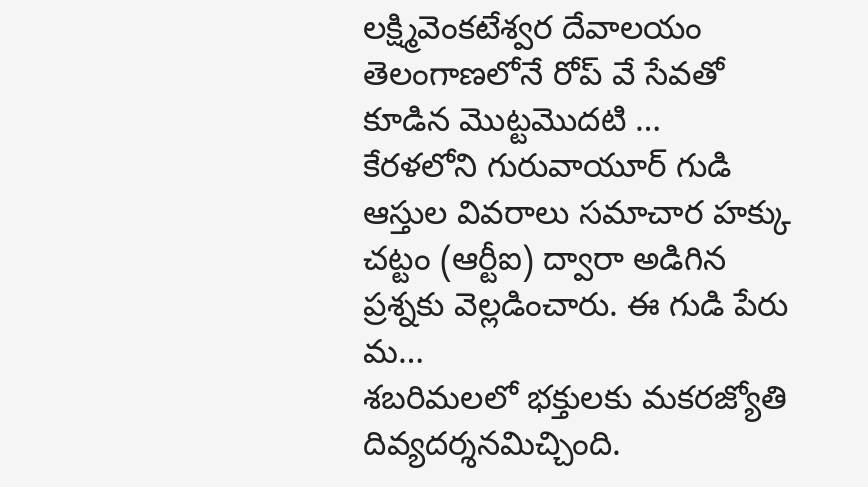లక్ష్మివెంకటేశ్వర దేవాలయం తెలంగాణలోనే రోప్ వే సేవతో కూడిన మొట్టమొదటి …
కేరళలోని గురువాయూర్ గుడి ఆస్తుల వివరాలు సమాచార హక్కు చట్టం (ఆర్టీఐ) ద్వారా అడిగిన ప్రశ్నకు వెల్లడించారు. ఈ గుడి పేరు మ…
శబరిమలలో భక్తులకు మకరజ్యోతి దివ్యదర్శనమిచ్చింది.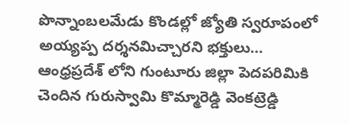పొన్నాంబలమేడు కొండల్లో జ్యోతి స్వరూపంలో అయ్యప్ప దర్శనమిచ్చారని భక్తులు…
ఆంధ్రప్రదేశ్ లోని గుంటూరు జిల్లా పెదపరిమికి చెందిన గురుస్వామి కొమ్మారెడ్డి వెంకట్రెడ్డి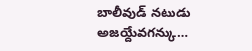బాలీవుడ్ నటుడు అజయ్దేవగన్కు…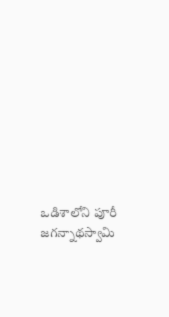ఒడిశాలోని పూరీ జగన్నాథస్వామి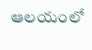ఆలయంలో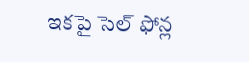ఇకపై సెల్ ఫోన్ల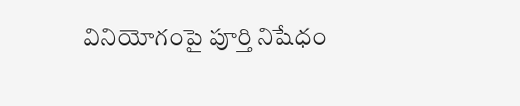వినియోగంపై పూర్తి నిషేధం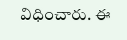విధించారు. ఈ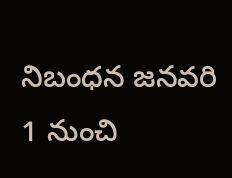నిబంధన జనవరి 1 నుంచి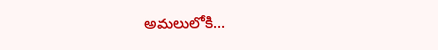అమలులోకి…